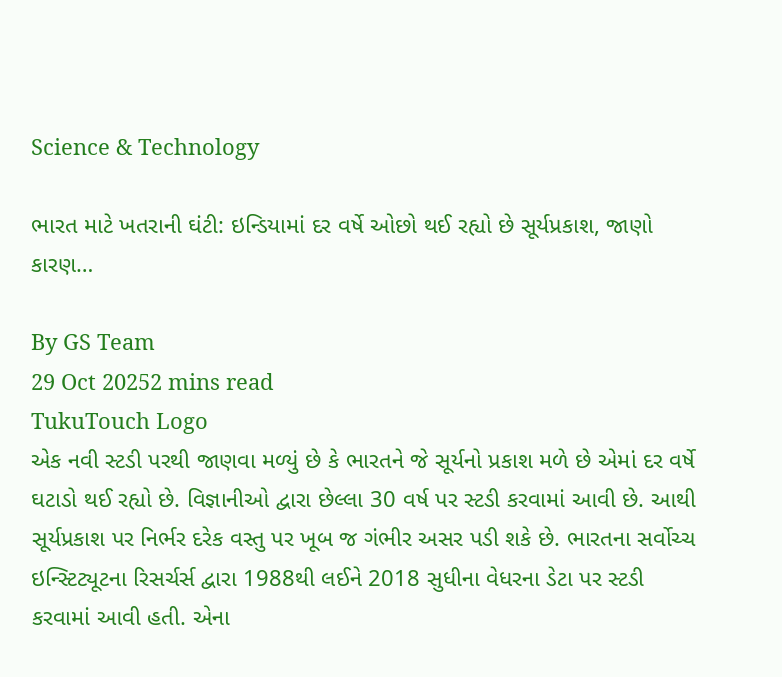Science & Technology

ભારત માટે ખતરાની ઘંટી: ઇન્ડિયામાં દર વર્ષે ઓછો થઈ રહ્યો છે સૂર્યપ્રકાશ, જાણો કારણ…

By GS Team
29 Oct 20252 mins read
TukuTouch Logo
એક નવી સ્ટડી પરથી જાણવા મળ્યું છે કે ભારતને જે સૂર્યનો પ્રકાશ મળે છે એમાં દર વર્ષે ઘટાડો થઈ રહ્યો છે. વિજ્ઞાનીઓ દ્વારા છેલ્લા 30 વર્ષ પર સ્ટડી કરવામાં આવી છે. આથી સૂર્યપ્રકાશ પર નિર્ભર દરેક વસ્તુ પર ખૂબ જ ગંભીર અસર પડી શકે છે. ભારતના સર્વોચ્ચ ઇન્સ્ટિટ્યૂટના રિસર્ચર્સ દ્વારા 1988થી લઈને 2018 સુધીના વેધરના ડેટા પર સ્ટડી કરવામાં આવી હતી. એના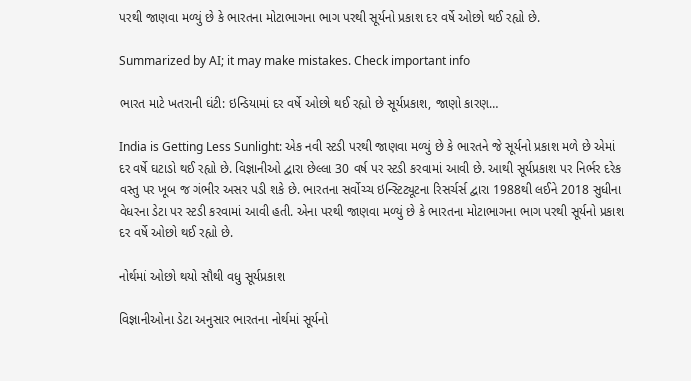પરથી જાણવા મળ્યું છે કે ભારતના મોટાભાગના ભાગ પરથી સૂર્યનો પ્રકાશ દર વર્ષે ઓછો થઈ રહ્યો છે.

Summarized by AI; it may make mistakes. Check important info

ભારત માટે ખતરાની ઘંટી: ઇન્ડિયામાં દર વર્ષે ઓછો થઈ રહ્યો છે સૂર્યપ્રકાશ, જાણો કારણ…

India is Getting Less Sunlight: એક નવી સ્ટડી પરથી જાણવા મળ્યું છે કે ભારતને જે સૂર્યનો પ્રકાશ મળે છે એમાં દર વર્ષે ઘટાડો થઈ રહ્યો છે. વિજ્ઞાનીઓ દ્વારા છેલ્લા 30 વર્ષ પર સ્ટડી કરવામાં આવી છે. આથી સૂર્યપ્રકાશ પર નિર્ભર દરેક વસ્તુ પર ખૂબ જ ગંભીર અસર પડી શકે છે. ભારતના સર્વોચ્ચ ઇન્સ્ટિટ્યૂટના રિસર્ચર્સ દ્વારા 1988થી લઈને 2018 સુધીના વેધરના ડેટા પર સ્ટડી કરવામાં આવી હતી. એના પરથી જાણવા મળ્યું છે કે ભારતના મોટાભાગના ભાગ પરથી સૂર્યનો પ્રકાશ દર વર્ષે ઓછો થઈ રહ્યો છે.

નોર્થમાં ઓછો થયો સૌથી વધુ સૂર્યપ્રકાશ

વિજ્ઞાનીઓના ડેટા અનુસાર ભારતના નોર્થમાં સૂર્યનો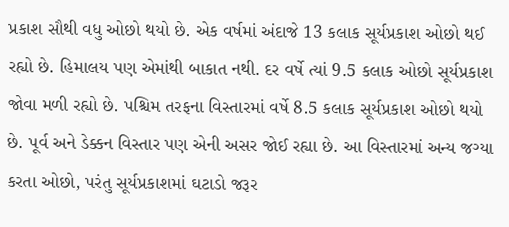પ્રકાશ સૌથી વધુ ઓછો થયો છે. એક વર્ષમાં અંદાજે 13 કલાક સૂર્યપ્રકાશ ઓછો થઈ રહ્યો છે. હિમાલય પણ એમાંથી બાકાત નથી. દર વર્ષે ત્યાં 9.5 કલાક ઓછો સૂર્યપ્રકાશ જોવા મળી રહ્યો છે. પશ્ચિમ તરફના વિસ્તારમાં વર્ષે 8.5 કલાક સૂર્યપ્રકાશ ઓછો થયો છે. પૂર્વ અને ડેક્કન વિસ્તાર પણ એની અસર જોઈ રહ્યા છે. આ વિસ્તારમાં અન્ય જગ્યા કરતા ઓછો, પરંતુ સૂર્યપ્રકાશમાં ઘટાડો જરૂર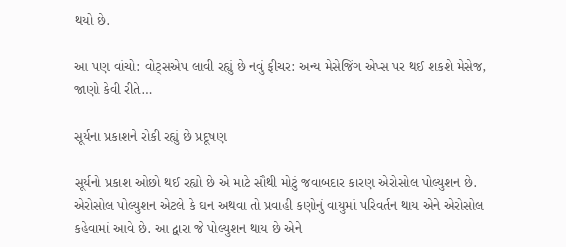થયો છે.

આ પણ વાંચો: વોટ્સએપ લાવી રહ્યું છે નવું ફીચર: અન્ય મેસેજિંગ એપ્સ પર થઈ શકશે મેસેજ, જાણો કેવી રીતે…

સૂર્યના પ્રકાશને રોકી રહ્યું છે પ્રદૂષણ

સૂર્યનો પ્રકાશ ઓછો થઈ રહ્યો છે એ માટે સૌથી મોટું જવાબદાર કારણ એરોસોલ પોલ્યુશન છે. એરોસોલ પોલ્યુશન એટલે કે ઘન અથવા તો પ્રવાહી કણોનું વાયુમાં પરિવર્તન થાય એને એરોસોલ કહેવામાં આવે છે. આ દ્વારા જે પોલ્યુશન થાય છે એને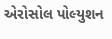એરોસોલ પોલ્યુશન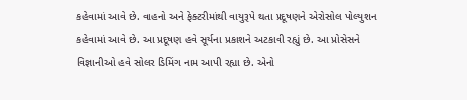કહેવામાં આવે છે. વાહનો અને ફેક્ટરીમાંથી વાયુરૂપે થતા પ્રદૂષણને એરોસોલ પોલ્યુશન કહેવામાં આવે છે. આ પ્રદૂષણ હવે સૂર્યના પ્રકાશને અટકાવી રહ્યું છે. આ પ્રોસેસને વિજ્ઞાનીઓ હવે સોલર ડિમિંગ નામ આપી રહ્યા છે. એનો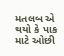મતલબ એ થયો કે પાક માટે ઓછી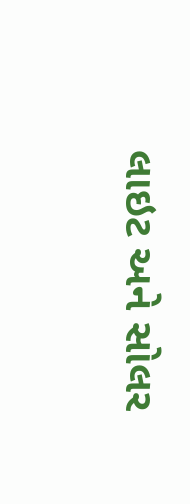લાઇટ અને સોલર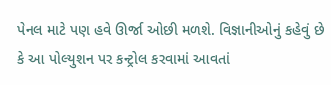પેનલ માટે પણ હવે ઊર્જા ઓછી મળશે. વિજ્ઞાનીઓનું કહેવું છે કે આ પોલ્યુશન પર કન્ટ્રોલ કરવામાં આવતાં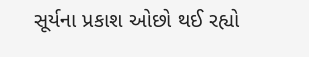સૂર્યના પ્રકાશ ઓછો થઈ રહ્યો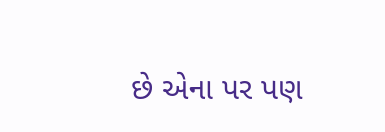છે એના પર પણ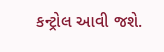કન્ટ્રોલ આવી જશે.